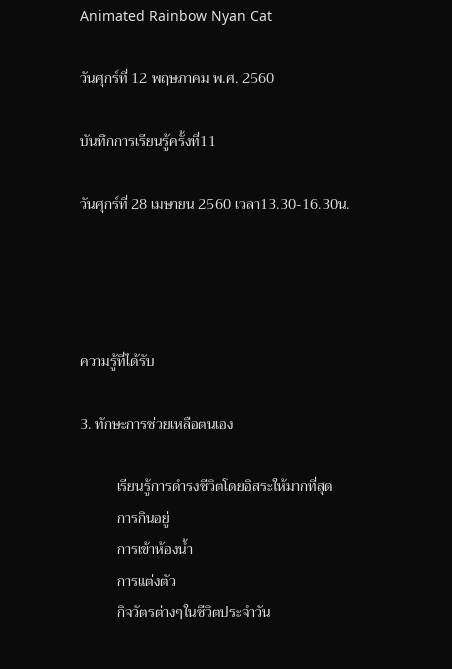Animated Rainbow Nyan Cat

วันศุกร์ที่ 12 พฤษภาคม พ.ศ. 2560

บันทึกการเรียนรู้ครั้งที่11

วันศุกร์ที่ 28 เมษายน 2560 เวลา13.30-16.30น.




ความรู้ที่ได้รับ

3. ทักษะการช่วยเหลือตนเอง

          เรียนรู้การดำรงชีวิตโดยอิสระให้มากที่สุด
          การกินอยู่
          การเข้าห้องน้ำ
          การแต่งตัว
          กิจวัตรต่างๆในชีวิตประจำวัน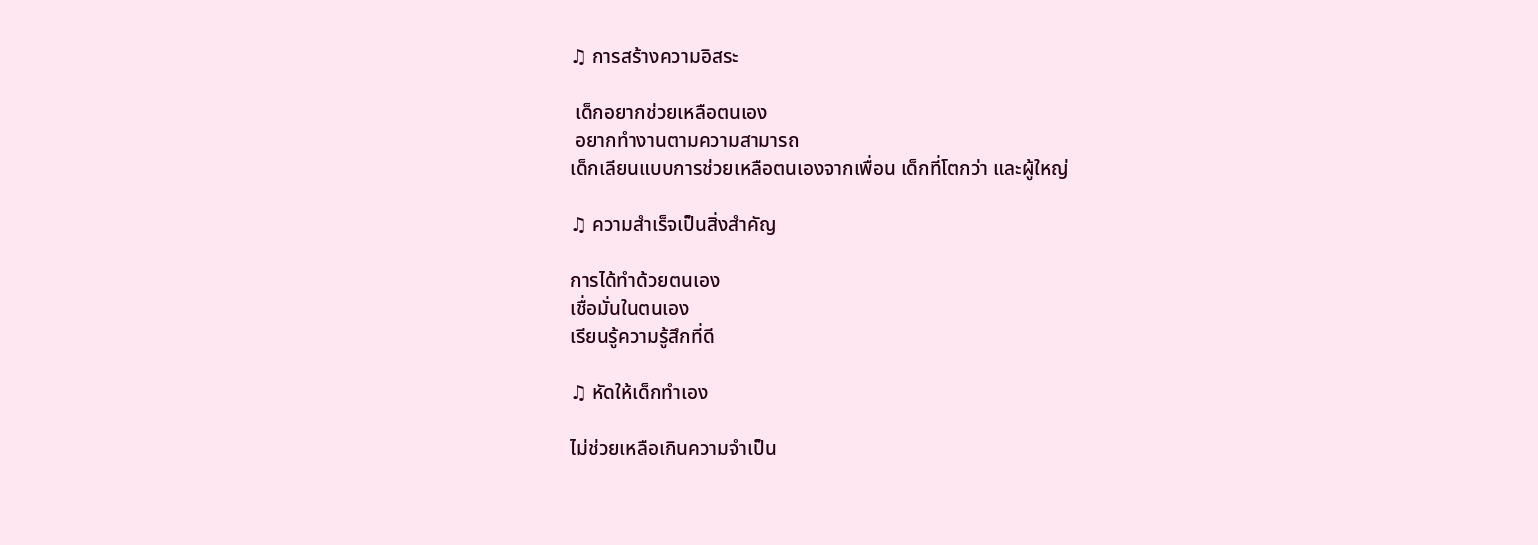♫ การสร้างความอิสระ

 เด็กอยากช่วยเหลือตนเอง
 อยากทำงานตามความสามารถ
เด็กเลียนแบบการช่วยเหลือตนเองจากเพื่อน เด็กที่โตกว่า และผู้ใหญ่

♫ ความสำเร็จเป็นสิ่งสำคัญ

การได้ทำด้วยตนเอง
เชื่อมั่นในตนเอง
เรียนรู้ความรู้สึกที่ดี

♫ หัดให้เด็กทำเอง

ไม่ช่วยเหลือเกินความจำเป็น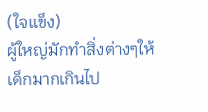(ใจแข็ง)
ผู้ใหญ่มักทำสิ่งต่างๆให้เด็กมากเกินไป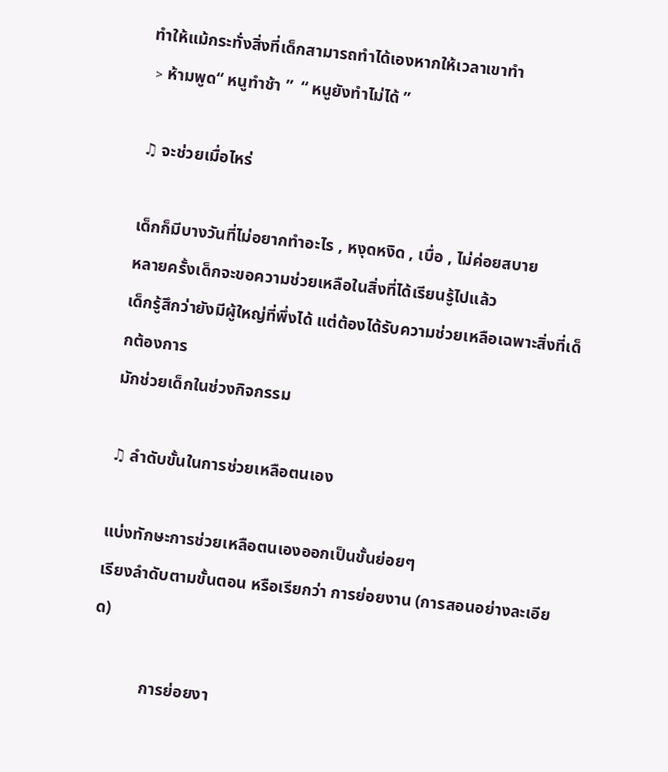ทำให้แม้กระทั่งสิ่งที่เด็กสามารถทำได้เองหากให้เวลาเขาทำ
﹥ห้ามพูด“ หนูทำช้า ”  “ หนูยังทำไม่ได้ ”

♫ จะช่วยเมื่อไหร่

เด็กก็มีบางวันที่ไม่อยากทำอะไร , หงุดหงิด , เบื่อ , ไม่ค่อยสบาย
หลายครั้งเด็กจะขอความช่วยเหลือในสิ่งที่ได้เรียนรู้ไปแล้ว
เด็กรู้สึกว่ายังมีผู้ใหญ่ที่พึ่งได้ แต่ต้องได้รับความช่วยเหลือเฉพาะสิ่งที่เด็กต้องการ
มักช่วยเด็กในช่วงกิจกรรม

♫ ลำดับขั้นในการช่วยเหลือตนเอง

แบ่งทักษะการช่วยเหลือตนเองออกเป็นขั้นย่อยๆ
เรียงลำดับตามขั้นตอน หรือเรียกว่า การย่อยงาน (การสอนอย่างละเอียด)

            การย่อยงา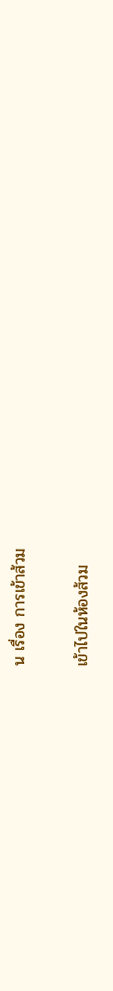น เรื่อง การเข้าส้วม

เข้าไปในห้องส้วม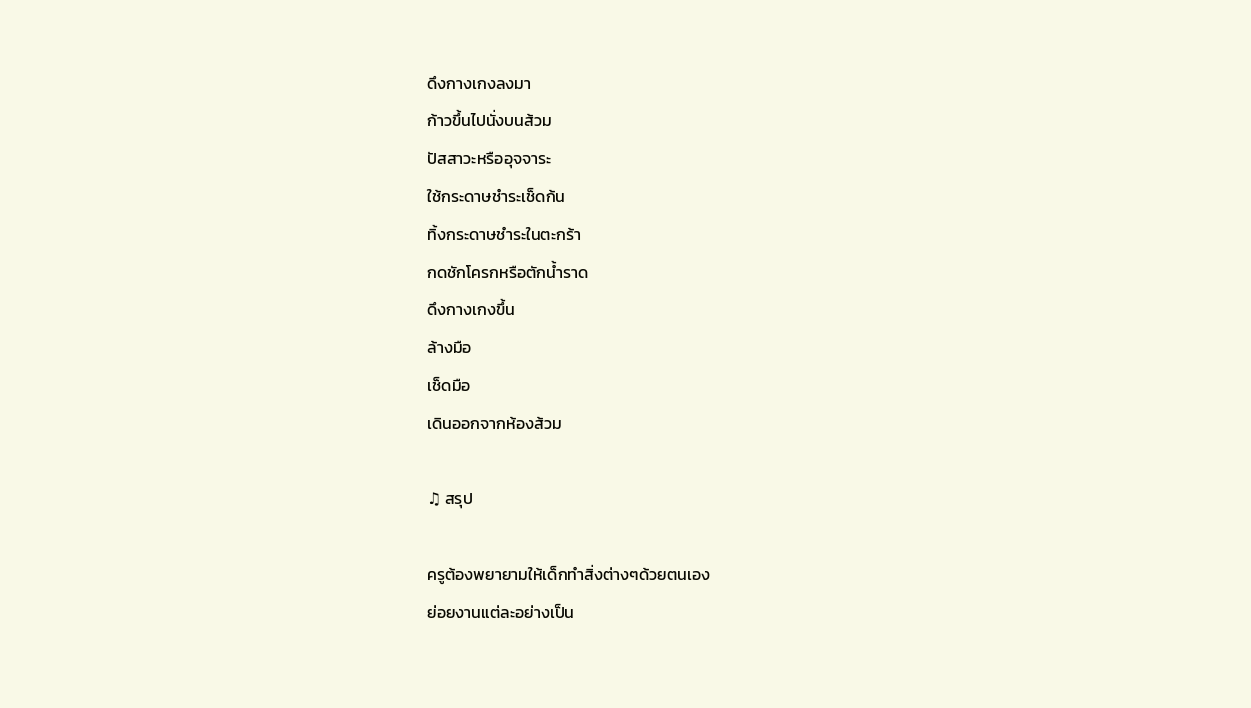ดึงกางเกงลงมา
ก้าวขึ้นไปนั่งบนส้วม
ปัสสาวะหรืออุจจาระ
ใช้กระดาษชำระเช็ดก้น
ทิ้งกระดาษชำระในตะกร้า
กดชักโครกหรือตักน้ำราด
ดึงกางเกงขึ้น
ล้างมือ
เช็ดมือ
เดินออกจากห้องส้วม

♫ สรุป

ครูต้องพยายามให้เด็กทำสิ่งต่างๆด้วยตนเอง
ย่อยงานแต่ละอย่างเป็น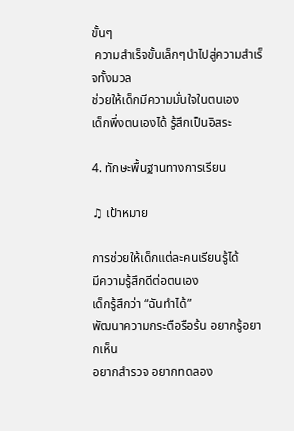ขั้นๆ
 ความสำเร็จขั้นเล็กๆนำไปสู่ความสำเร็จทั้งมวล
ช่วยให้เด็กมีความมั่นใจในตนเอง
เด็กพึ่งตนเองได้ รู้สึกเป็นอิสระ

4. ทักษะพื้นฐานทางการเรียน

♫ เป้าหมาย

การช่วยให้เด็กแต่ละคนเรียนรู้ได้
มีความรู้สึกดีต่อตนเอง
เด็กรู้สึกว่า “ฉันทำได้”
พัฒนาความกระตือรือร้น อยากรู้อยากเห็น
อยากสำรวจ อยากทดลอง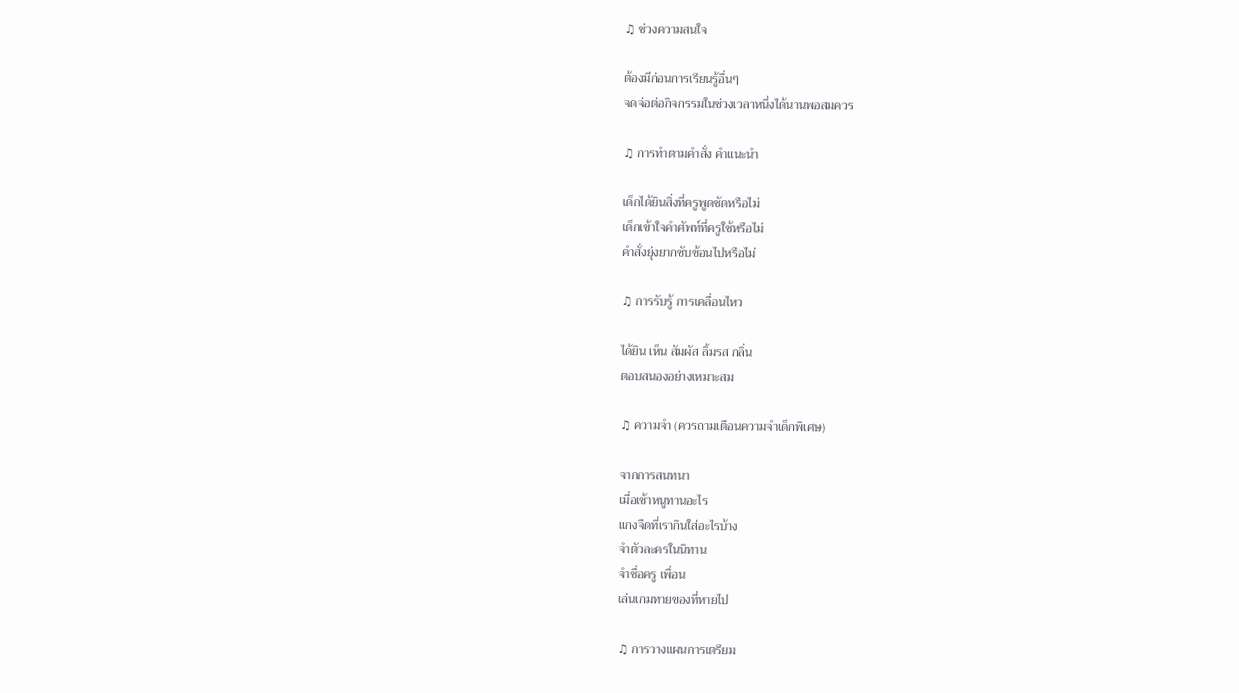♫ ช่วงความสนใจ

ต้องมีก่อนการเรียนรู้อื่นๆ
จดจ่อต่อกิจกรรมในช่วงเวลาหนึ่งได้นานพอสมควร

♫ การทำตามคำสั่ง คำแนะนำ

เด็กได้ยินสิ่งที่ครูพูดชัดหรือไม่
เด็กเข้าใจคำศัพท์ที่ครูใช้หรือไม่
คำสั่งยุ่งยากซับซ้อนไปหรือไม่

♫ การรับรู้ การเคลื่อนไหว

ได้ยิน เห็น สัมผัส ลิ้มรส กลิ่น
ตอบสนองอย่างเหมาะสม

♫ ความจำ (ควรถามเตือนความจำเด็กพิเศษ)

จากการสนทนา
เมื่อเช้าหนูทานอะไร
แกงจืดที่เรากินใส่อะไรบ้าง
จำตัวละครในนิทาน
จำชื่อครู เพื่อน
เล่นเกมทายของที่หายไป

♫ การวางแผนการเตรียม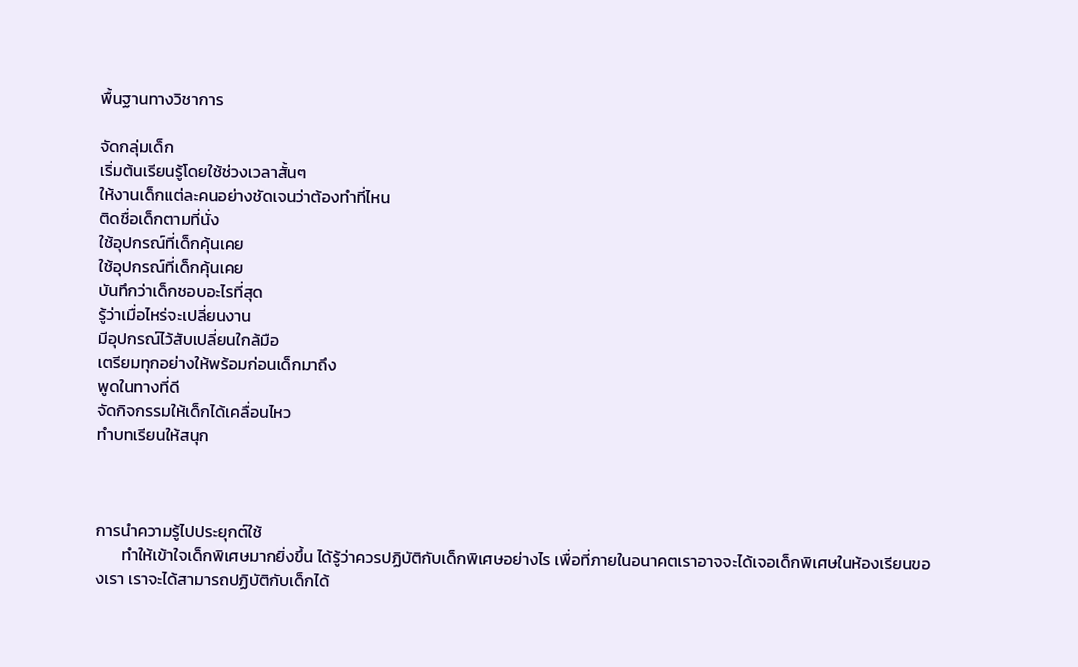พื้นฐานทางวิชาการ

จัดกลุ่มเด็ก
เริ่มต้นเรียนรู้โดยใช้ช่วงเวลาสั้นๆ
ให้งานเด็กแต่ละคนอย่างชัดเจนว่าต้องทำที่ไหน
ติดชื่อเด็กตามที่นั่ง
ใช้อุปกรณ์ที่เด็กคุ้นเคย
ใช้อุปกรณ์ที่เด็กคุ้นเคย
บันทึกว่าเด็กชอบอะไรที่สุด
รู้ว่าเมื่อไหร่จะเปลี่ยนงาน
มีอุปกรณ์ไว้สับเปลี่ยนใกล้มือ
เตรียมทุกอย่างให้พร้อมก่อนเด็กมาถึง
พูดในทางที่ดี
จัดกิจกรรมให้เด็กได้เคลื่อนไหว
ทำบทเรียนให้สนุก



การนำความรู้ไปประยุกต์ใช้
       ทำให้เข้าใจเด็กพิเศษมากยิ่งขึ้น ได้รู้ว่าควรปฏิบัติกับเด็กพิเศษอย่างไร เพื่อที่ภายในอนาคตเราอาจจะได้เจอเด็กพิเศษในห้องเรียนของเรา เราจะได้สามารถปฏิบัติกับเด็กได้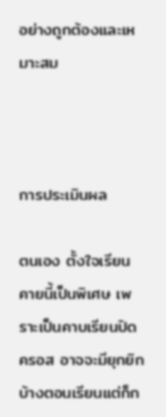อย่างถูกต้องและเหมาะสม



การประเมินผล

ตนเอง ตั้งใจเรียนคายนี้เป็นพิเศษ เพราะเป็นคาบเรียนปิดครอส อาจจะมียุกยิกบ้างตอนเรียนแต่ก็ก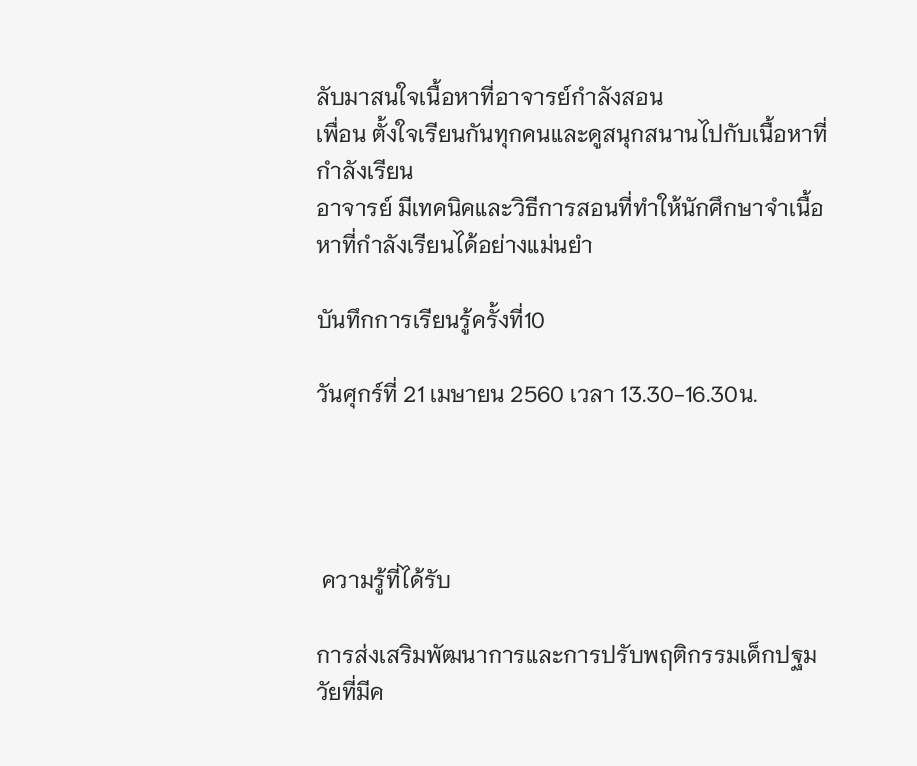ลับมาสนใจเนื้อหาที่อาจารย์กำลังสอน
เพื่อน ตั้งใจเรียนกันทุกคนและดูสนุกสนานไปกับเนื้อหาที่กำลังเรียน
อาจารย์ มีเทคนิคและวิธีการสอนที่ทำให้นักศึกษาจำเนื้อหาที่กำลังเรียนได้อย่างแม่นยำ

บันทึกการเรียนรู้ครั้งที่10

วันศุกร์ที่ 21 เมษายน 2560 เวลา 13.30-16.30น.




 ความรู้ที่ได้รับ

การส่งเสริมพัฒนาการและการปรับพฤติกรรมเด็กปฐมวัยที่มีค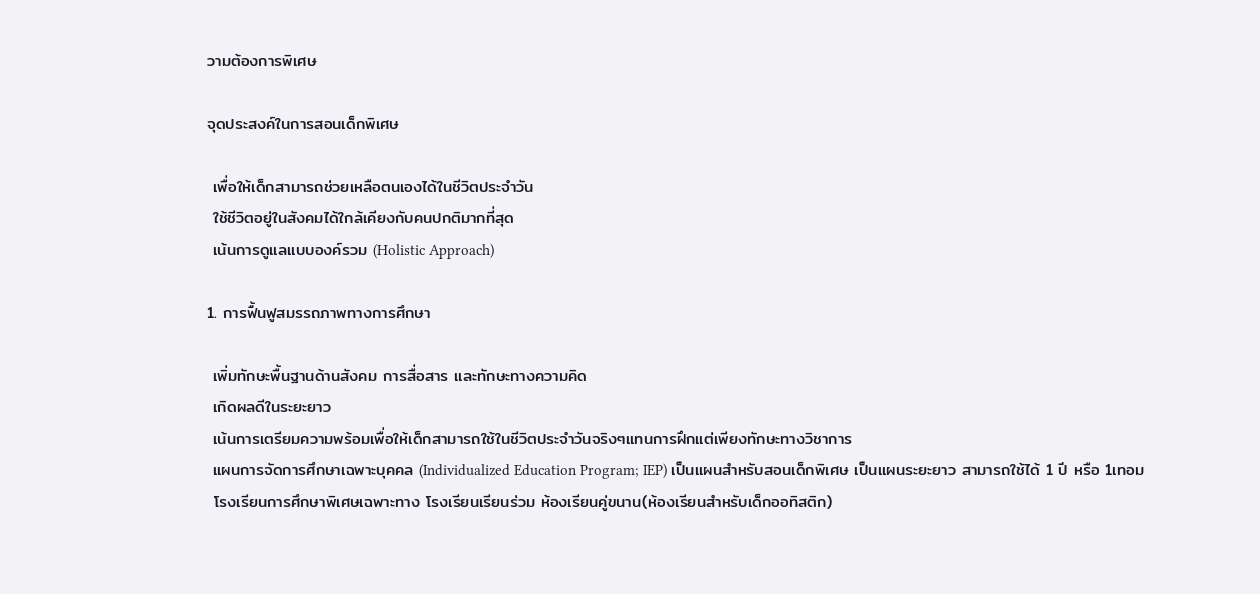วามต้องการพิเศษ

จุดประสงค์ในการสอนเด็กพิเศษ

 เพื่อให้เด็กสามารถช่วยเหลือตนเองได้ในชีวิตประจำวัน
 ใช้ชีวิตอยู่ในสังคมได้ใกล้เคียงกับคนปกติมากที่สุด
 เน้นการดูแลแบบองค์รวม (Holistic Approach)

1. การฟื้นฟูสมรรถภาพทางการศึกษา

 เพิ่มทักษะพื้นฐานด้านสังคม การสื่อสาร และทักษะทางความคิด
 เกิดผลดีในระยะยาว
 เน้นการเตรียมความพร้อมเพื่อให้เด็กสามารถใช้ในชีวิตประจำวันจริงๆแทนการฝึกแต่เพียงทักษะทางวิชาการ
 แผนการจัดการศึกษาเฉพาะบุคคล (Individualized Education Program; IEP) เป็นแผนสำหรับสอนเด็กพิเศษ เป็นแผนระยะยาว สามารถใช้ได้ 1 ปี หรือ 1เทอม
 โรงเรียนการศึกษาพิเศษเฉพาะทาง โรงเรียนเรียนร่วม ห้องเรียนคู่ขนาน(ห้องเรียนสำหรับเด็กออทิสติก)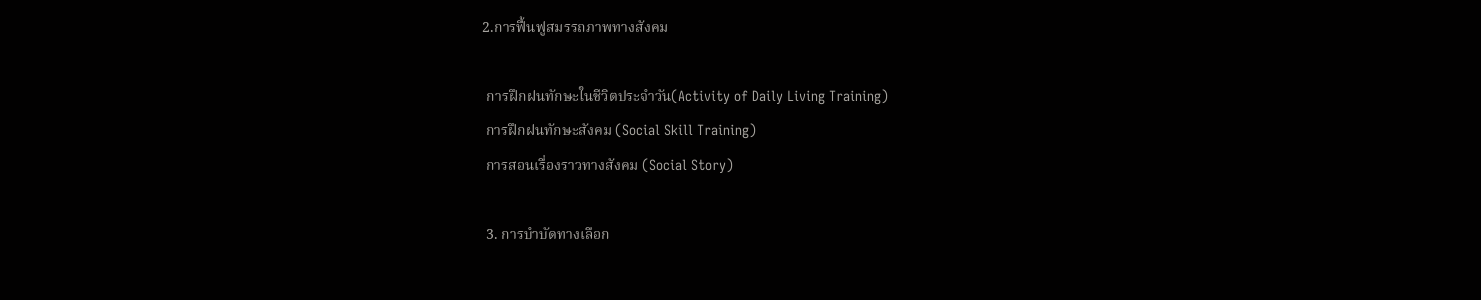2.การฟื้นฟูสมรรถภาพทางสังคม

 การฝึกฝนทักษะในชีวิตประจำวัน(Activity of Daily Living Training)
 การฝึกฝนทักษะสังคม (Social Skill Training)
 การสอนเรื่องราวทางสังคม (Social Story)

 3. การบำบัดทางเลือก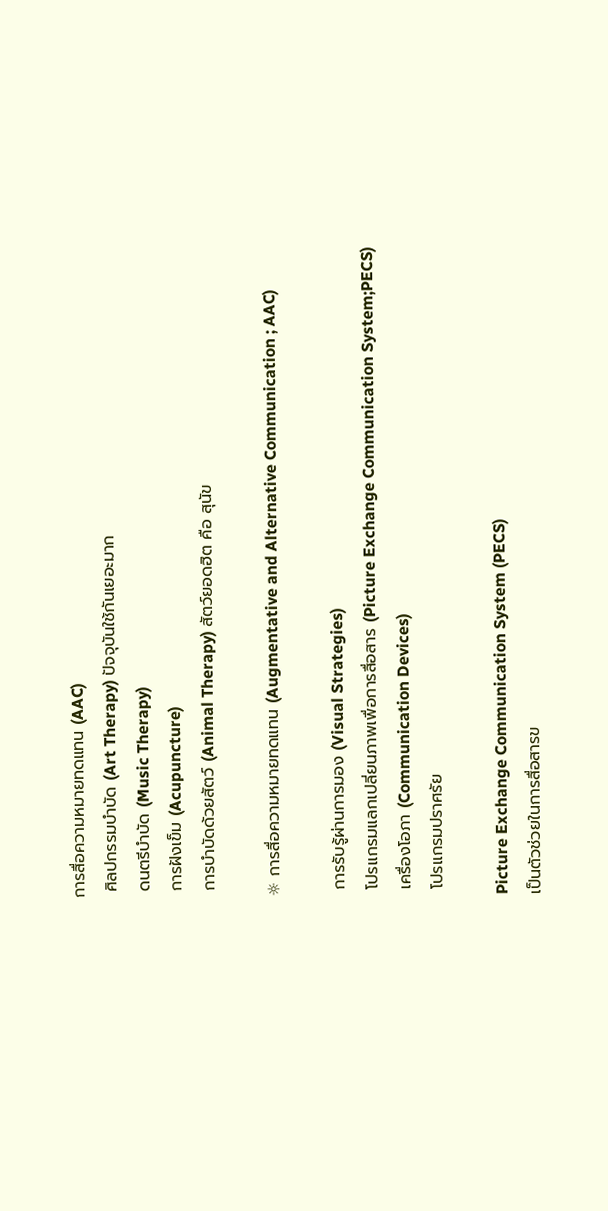การสื่อความหมายทดแทน (AAC)
 ศิลปกรรมบำบัด (Art Therapy) ปัจจุบันใช้กันเยอะมาก
 ดนตรีบำบัด (Music Therapy)
 การฝังเข็ม (Acupuncture)
 การบำบัดด้วยสัตว์ (Animal Therapy) สัตว์ยอดฮิต คือ สุนัข

☼ การสื่อความหมายทดแทน (Augmentative and Alternative Communication ; AAC)

 การรับรู้ผ่านการมอง (Visual Strategies)
 โปรแกรมแลกเปลี่ยนภาพเพื่อการสื่อสาร (Picture Exchange Communication System;PECS)
 เครื่องโอภา (Communication Devices)
 โปรแกรมปราศรัย

Picture Exchange Communication System (PECS)
เป็นตัวช่วยในการสื่อสารข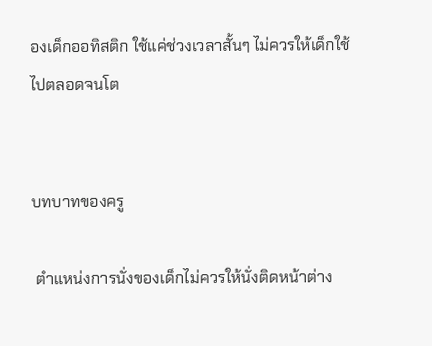องเด็กออทิสติก ใช้แค่ช่วงเวลาสั้นๆ ไม่ควรให้เด็กใช้ไปตลอดจนโต


บทบาทของครู

 ตำแหน่งการนั่งของเด็กไม่ควรให้นั่งติดหน้าต่าง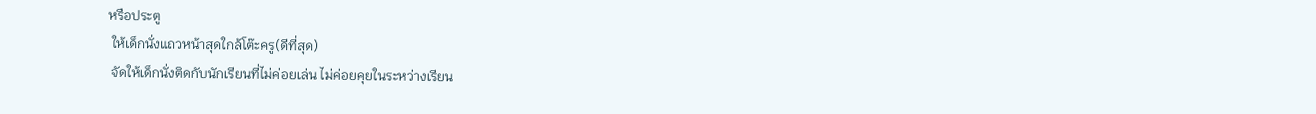หรือประตู
 ให้เด็กนั่งแถวหน้าสุดใกล้โต๊ะครู(ดีที่สุด)
 จัดให้เด็กนั่งติดกับนักเรียนที่ไม่ค่อยเล่น ไม่ค่อยคุยในระหว่างเรียน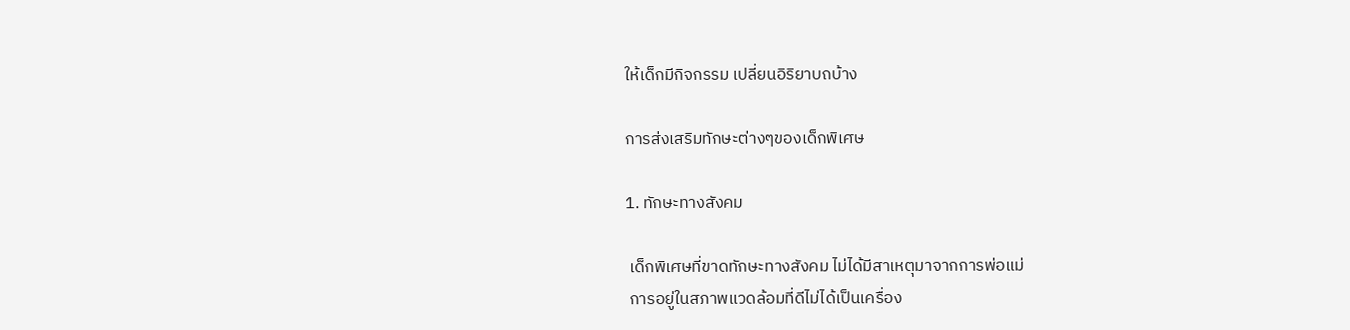ให้เด็กมีกิจกรรม เปลี่ยนอิริยาบถบ้าง

การส่งเสริมทักษะต่างๆของเด็กพิเศษ

1. ทักษะทางสังคม

 เด็กพิเศษที่ขาดทักษะทางสังคม ไม่ได้มีสาเหตุมาจากการพ่อแม่
 การอยู่ในสภาพแวดล้อมที่ดีไม่ได้เป็นเครื่อง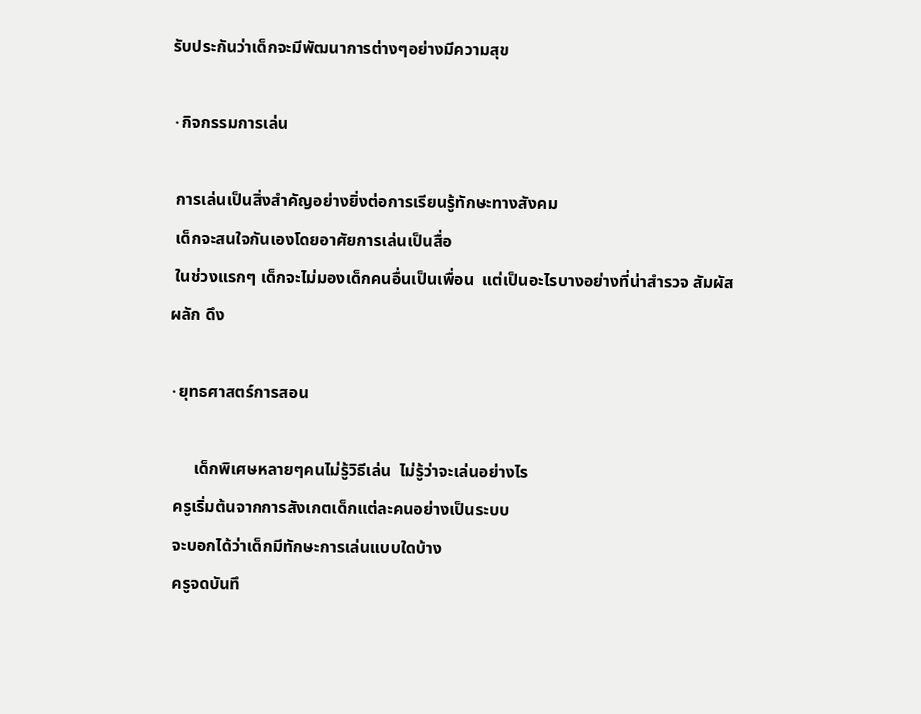รับประกันว่าเด็กจะมีพัฒนาการต่างๆอย่างมีความสุข

۰กิจกรรมการเล่น

 การเล่นเป็นสิ่งสำคัญอย่างยิ่งต่อการเรียนรู้ทักษะทางสังคม
 เด็กจะสนใจกันเองโดยอาศัยการเล่นเป็นสื่อ
 ในช่วงแรกๆ เด็กจะไม่มองเด็กคนอื่นเป็นเพื่อน  แต่เป็นอะไรบางอย่างที่น่าสำรวจ สัมผัส ผลัก ดึง

۰ยุทธศาสตร์การสอน

      เด็กพิเศษหลายๆคนไม่รู้วิธีเล่น  ไม่รู้ว่าจะเล่นอย่างไร
 ครูเริ่มต้นจากการสังเกตเด็กแต่ละคนอย่างเป็นระบบ
 จะบอกได้ว่าเด็กมีทักษะการเล่นแบบใดบ้าง
 ครูจดบันทึ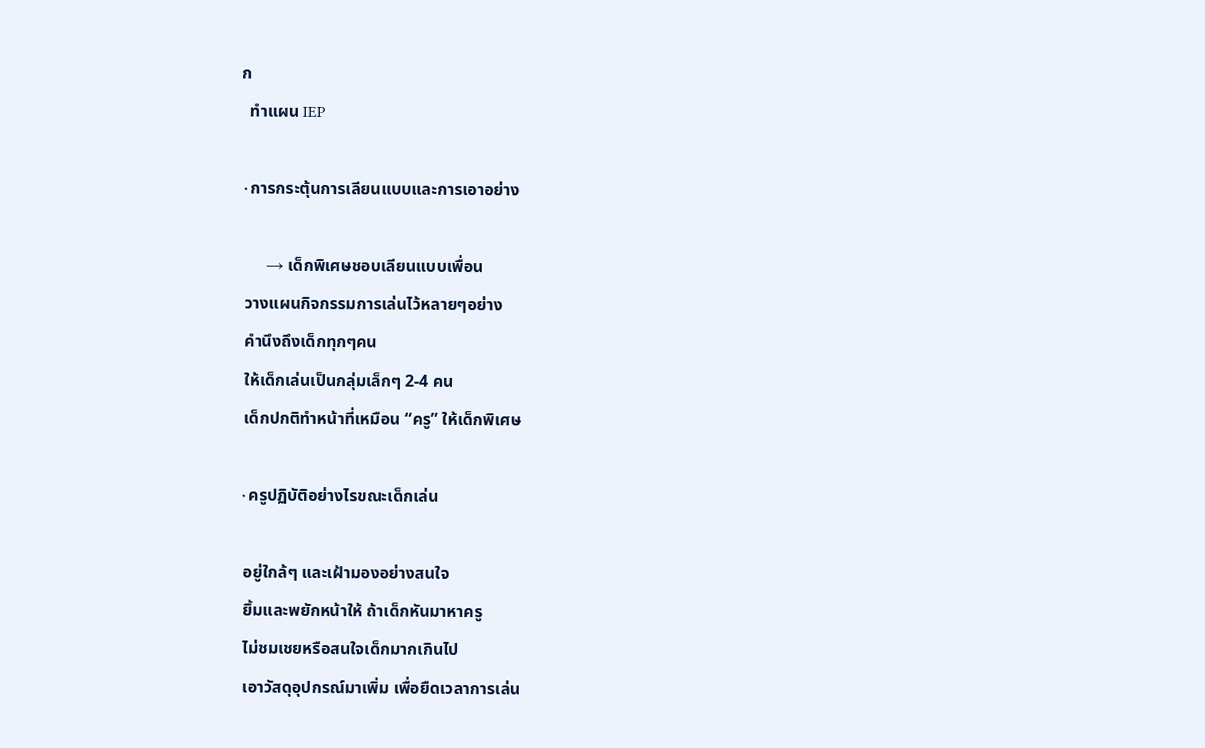ก
  ทำแผน IEP

۰การกระตุ้นการเลียนแบบและการเอาอย่าง

      → เด็กพิเศษชอบเลียนแบบเพื่อน
 วางแผนกิจกรรมการเล่นไว้หลายๆอย่าง
 คำนึงถึงเด็กทุกๆคน
 ให้เด็กเล่นเป็นกลุ่มเล็กๆ 2-4 คน
 เด็กปกติทำหน้าที่เหมือน “ครู” ให้เด็กพิเศษ

۰ครูปฏิบัติอย่างไรขณะเด็กเล่น

 อยู่ใกล้ๆ และเฝ้ามองอย่างสนใจ
 ยิ้มและพยักหน้าให้ ถ้าเด็กหันมาหาครู
 ไม่ชมเชยหรือสนใจเด็กมากเกินไป
 เอาวัสดุอุปกรณ์มาเพิ่ม เพื่อยืดเวลาการเล่น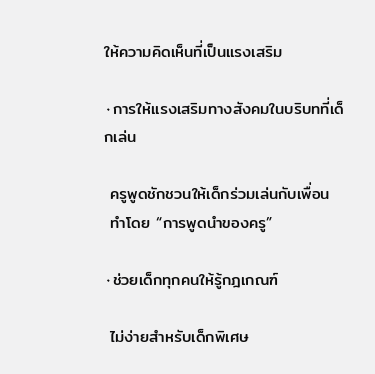ให้ความคิดเห็นที่เป็นแรงเสริม

۰การให้แรงเสริมทางสังคมในบริบทที่เด็กเล่น

 ครูพูดชักชวนให้เด็กร่วมเล่นกับเพื่อน
 ทำโดย “การพูดนำของครู”

۰ช่วยเด็กทุกคนให้รู้กฎเกณฑ์

 ไม่ง่ายสำหรับเด็กพิเศษ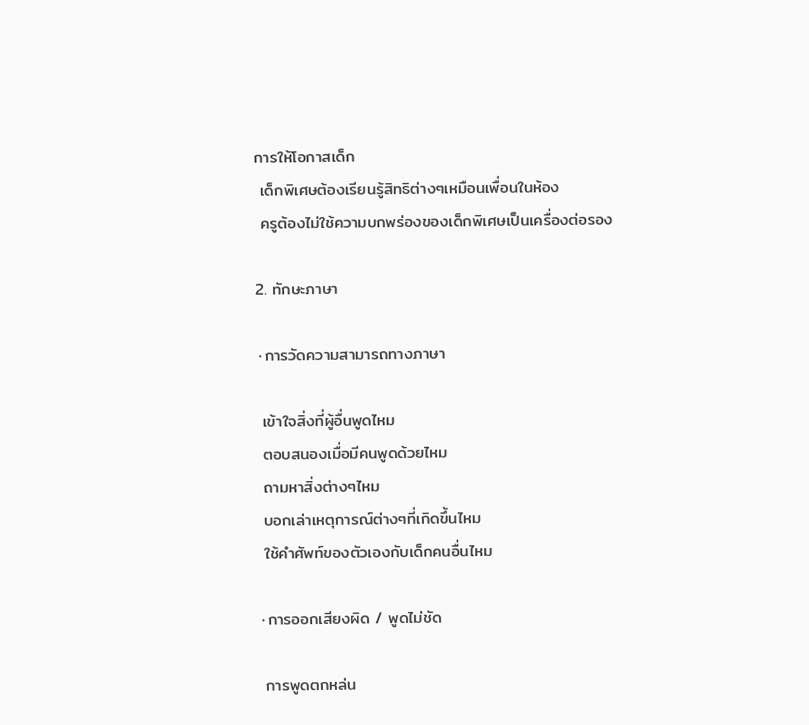การให้โอกาสเด็ก
 เด็กพิเศษต้องเรียนรู้สิทธิต่างๆเหมือนเพื่อนในห้อง
 ครูต้องไม่ใช้ความบกพร่องของเด็กพิเศษเป็นเครื่องต่อรอง

2. ทักษะภาษา

۰การวัดความสามารถทางภาษา

 เข้าใจสิ่งที่ผู้อื่นพูดไหม
 ตอบสนองเมื่อมีคนพูดด้วยไหม
 ถามหาสิ่งต่างๆไหม
 บอกเล่าเหตุการณ์ต่างๆที่เกิดขึ้นไหม
 ใช้คำศัพท์ของตัวเองกับเด็กคนอื่นไหม

۰การออกเสียงผิด / พูดไม่ชัด

 การพูดตกหล่น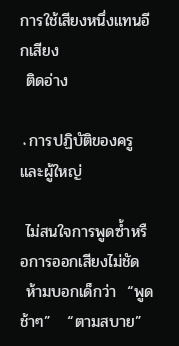การใช้เสียงหนึ่งแทนอีกเสียง
 ติดอ่าง

۰การปฏิบัติของครูและผู้ใหญ่

 ไม่สนใจการพูดซ้ำหรือการออกเสียงไม่ชัด
 ห้ามบอกเด็กว่า  “พูดช้าๆ”   “ตามสบาย”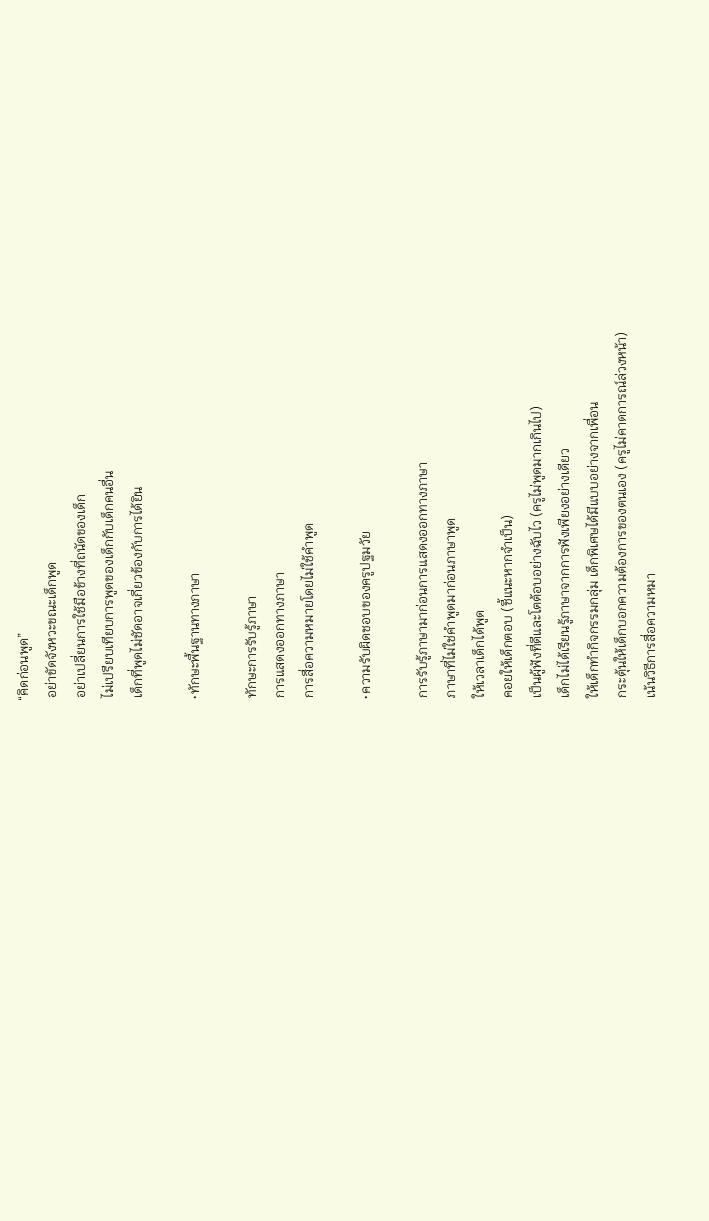“คิดก่อนพูด”
 อย่าขัดจังหวะขณะเด็กพูด
 อย่าเปลี่ยนการใช้มือข้างที่ถนัดของเด็ก
 ไม่เปรียบเทียบการพูดของเด็กกับเด็กคนอื่น
 เด็กที่พูดไม่ชัดอาจเกี่ยวข้องกับการได้ยิน

۰ทักษะพื้นฐานทางภาษา

 ทักษะการรับรู้ภาษา
 การแสดงออกทางภาษา
 การสื่อความหมายโดยไม่ใช้คำพูด

۰ความรับผิดชอบของครูปฐมวัย

 การรับรู้ภาษามาก่อนการแสดงออกทางภาษา
 ภาษาที่ไม่ใช่คำพูดมาก่อนภาษาพูด
 ให้เวลาเด็กได้พูด
 คอยให้เด็กตอบ (ชี้แนะหากจำเป็น)
 เป็นผู้ฟังที่ดีและโตต้อบอย่างฉับไว (ครูไม่พูดมากเกินไป)
 เด็กไม่ได้เรียนรู้ภาษาจากการฟังเพียงอย่างเดียว
 ให้เด็กทำกิจกรรมกลุ่ม เด็กพิเศษได้มีแบบอย่างจากเพื่อน
 กระตุ้นให้เด็กบอกความต้องการของตนเอง (ครูไม่คาดการณ์ล่วงหน้า)
 เน้นวิธีการสื่อความหมา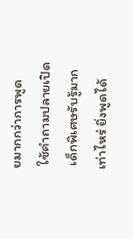ยมากกว่าการพูด
 ใช้คำถามปลายเปิด
 เด็กพิเศษรับรู้มากเท่าไหร่ ยิ่งพูดได้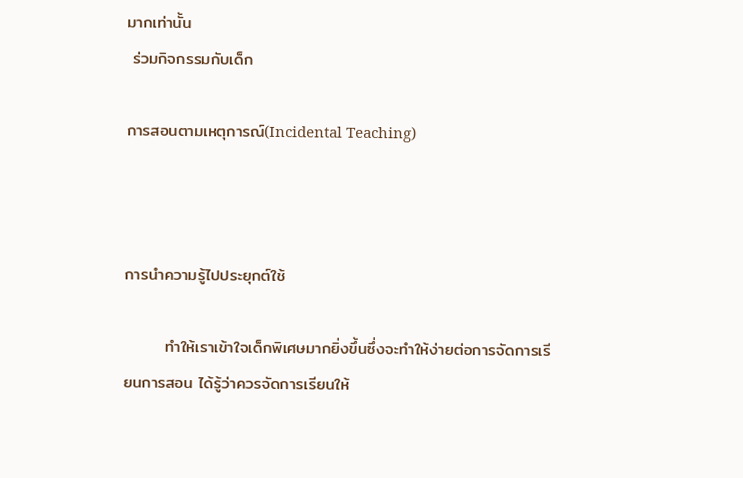มากเท่านั้น
 ร่วมกิจกรรมกับเด็ก

การสอนตามเหตุการณ์(Incidental Teaching)



การนำความรู้ไปประยุกต์ใช้

       ทำให้เราเข้าใจเด็กพิเศษมากยิ่งขึ้นซึ่งจะทำให้ง่ายต่อการจัดการเรียนการสอน ได้รู้ว่าควรจัดการเรียนให้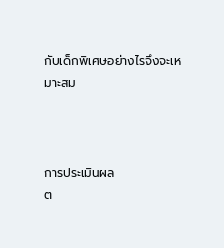กับเด็กพิเศษอย่างไรจึงจะเหมาะสม



การประเมินผล
ต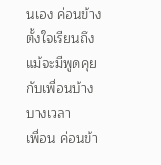นเอง ค่อนข้างตั้งใจเรียนถึงแม้จะมีพูดคุยกับเพื่อนบ้างบางเวลา
เพื่อน ค่อนข้า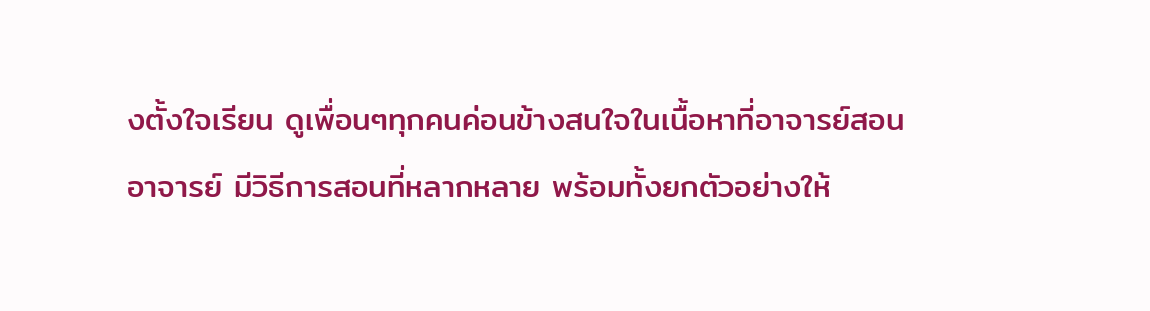งตั้งใจเรียน ดูเพื่อนๆทุกคนค่อนข้างสนใจในเนื้อหาที่อาจารย์สอน
อาจารย์ มีวิธีการสอนที่หลากหลาย พร้อมทั้งยกตัวอย่างให้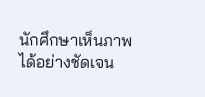นักศึกษาเห็นภาพได้อย่างชัดเจน